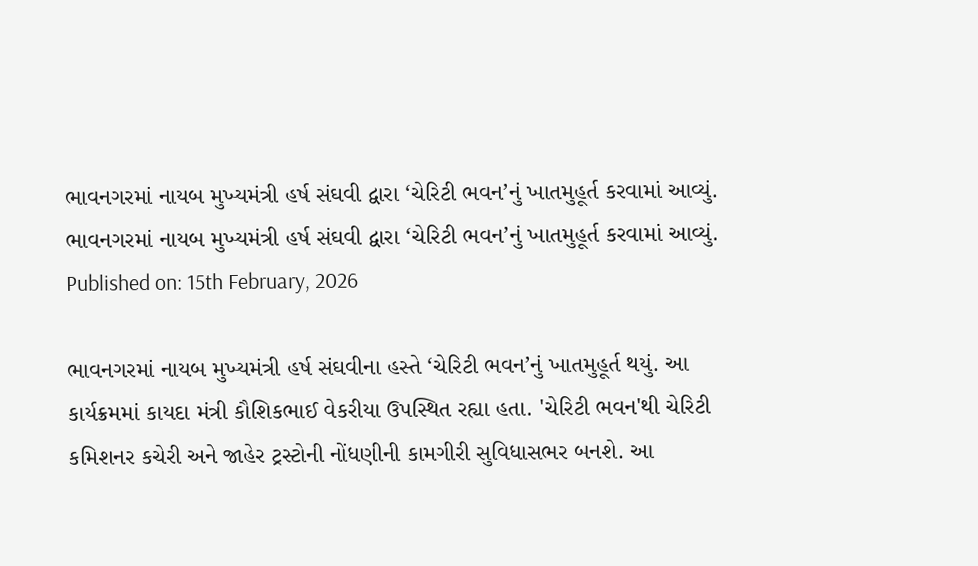ભાવનગરમાં નાયબ મુખ્યમંત્રી હર્ષ સંઘવી દ્વારા ‘ચેરિટી ભવન’નું ખાતમુહૂર્ત કરવામાં આવ્યું.
ભાવનગરમાં નાયબ મુખ્યમંત્રી હર્ષ સંઘવી દ્વારા ‘ચેરિટી ભવન’નું ખાતમુહૂર્ત કરવામાં આવ્યું.
Published on: 15th February, 2026

ભાવનગરમાં નાયબ મુખ્યમંત્રી હર્ષ સંઘવીના હસ્તે ‘ચેરિટી ભવન’નું ખાતમુહૂર્ત થયું. આ કાર્યક્રમમાં કાયદા મંત્રી કૌશિકભાઈ વેકરીયા ઉપસ્થિત રહ્યા હતા. 'ચેરિટી ભવન'થી ચેરિટી કમિશનર કચેરી અને જાહેર ટ્રસ્ટોની નોંધણીની કામગીરી સુવિધાસભર બનશે. આ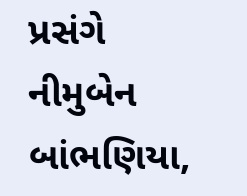પ્રસંગે નીમુબેન બાંભણિયા,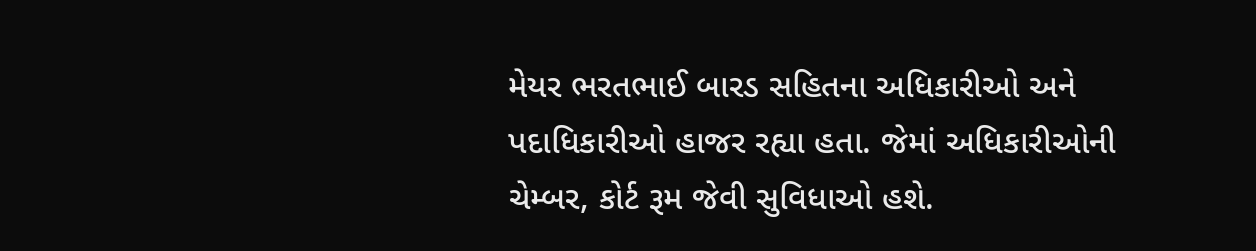મેયર ભરતભાઈ બારડ સહિતના અધિકારીઓ અને પદાધિકારીઓ હાજર રહ્યા હતા. જેમાં અધિકારીઓની ચેમ્બર, કોર્ટ રૂમ જેવી સુવિધાઓ હશે.